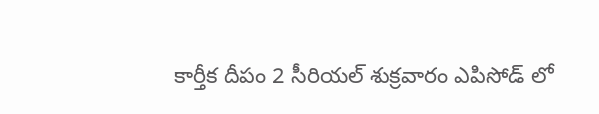కార్తీక దీపం 2 సీరియల్ శుక్రవారం ఎపిసోడ్ లో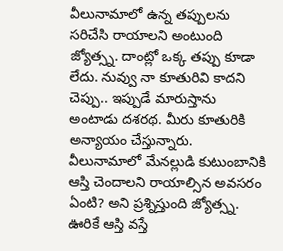వీలునామాలో ఉన్న తప్పులను సరిచేసి రాయాలని అంటుంది జ్యోత్స్న. దాంట్లో ఒక్క తప్పు కూడా లేదు. నువ్వు నా కూతురివి కాదని చెప్పు.. ఇప్పుడే మారుస్తాను అంటాడు దశరథ. మీరు కూతురికి అన్యాయం చేస్తున్నారు. వీలునామాలో మేనల్లుడి కుటుంబానికి ఆస్తి చెందాలని రాయాల్సిన అవసరం ఏంటి? అని ప్రశ్నిస్తుంది జ్యోత్స్న. ఊరికే ఆస్తి వస్తే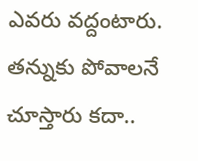ఎవరు వద్దంటారు. తన్నుకు పోవాలనే చూస్తారు కదా..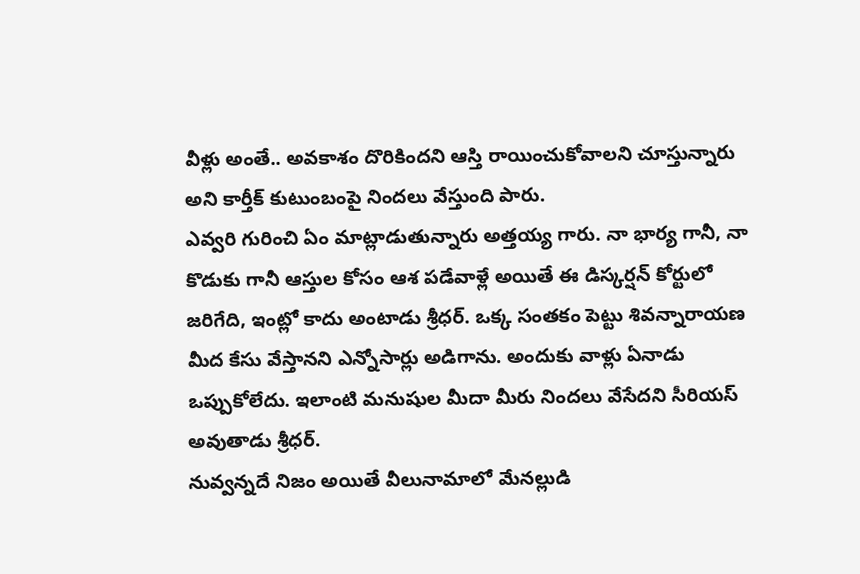వీళ్లు అంతే.. అవకాశం దొరికిందని ఆస్తి రాయించుకోవాలని చూస్తున్నారు అని కార్తీక్ కుటుంబంపై నిందలు వేస్తుంది పారు.
ఎవ్వరి గురించి ఏం మాట్లాడుతున్నారు అత్తయ్య గారు. నా భార్య గానీ, నా కొడుకు గానీ ఆస్తుల కోసం ఆశ పడేవాళ్లే అయితే ఈ డిస్కర్షన్ కోర్టులో జరిగేది, ఇంట్లో కాదు అంటాడు శ్రీధర్. ఒక్క సంతకం పెట్టు శివన్నారాయణ మీద కేసు వేస్తానని ఎన్నోసార్లు అడిగాను. అందుకు వాళ్లు ఏనాడు ఒప్పుకోలేదు. ఇలాంటి మనుషుల మీదా మీరు నిందలు వేసేదని సీరియస్ అవుతాడు శ్రీధర్.
నువ్వన్నదే నిజం అయితే వీలునామాలో మేనల్లుడి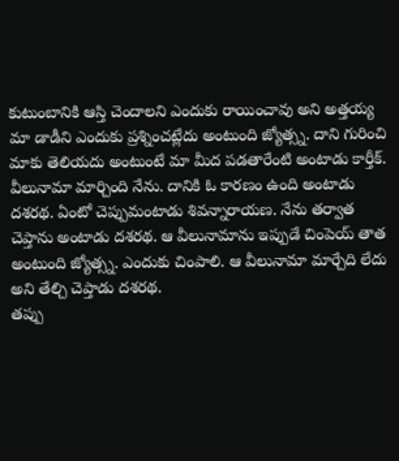కుటుంబానికి ఆస్తి చెందాలని ఎందుకు రాయించావు అని అత్తయ్య మా డాడీని ఎందుకు ప్రశ్నించట్లేదు అంటుంది జ్యోత్స్న. దాని గురించి మాకు తెలియదు అంటుంటే మా మీద పడతారేంటి అంటాడు కార్తీక్. వీలునామా మార్చింది నేను. దానికి ఓ కారణం ఉంది అంటాడు దశరథ. ఏంటో చెప్పుమంటాడు శివన్నారాయణ. నేను తర్వాత చెప్తాను అంటాడు దశరథ. ఆ వీలునామాను ఇప్పుడే చింపెయ్ తాత అంటుంది జ్యోత్స్న. ఎందుకు చింపాలి. ఆ వీలునామా మార్చేది లేదు అని తేల్చి చెప్తాడు దశరథ.
తప్పు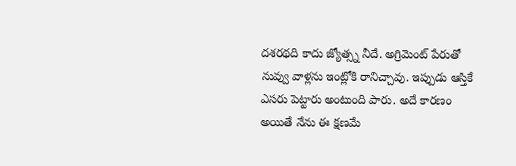దశరథది కాదు జ్యోత్స్న నీదే. అగ్రిమెంట్ పేరుతో నువ్వు వాళ్లను ఇంట్లోకి రానిచ్చావు. ఇప్పుడు ఆస్తికే ఎసరు పెట్టారు అంటుంది పారు. అదే కారణం అయితే నేను ఈ క్షణమే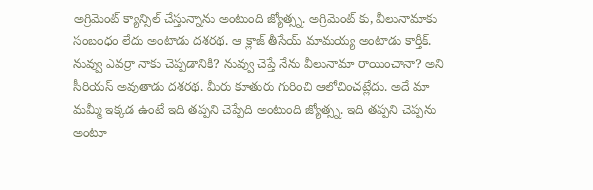అగ్రిమెంట్ క్యాన్సిల్ చేస్తున్నాను అంటుంది జ్యోత్స్న. అగ్రిమెంట్ కు, వీలునామాకు సంబంధం లేదు అంటాడు దశరథ. ఆ క్లాజ్ తీసేయ్ మామయ్య అంటాడు కార్తీక్.
నువ్వు ఎవర్రా నాకు చెప్పడానికి? నువ్వు చెప్తే నేను వీలునామా రాయించానా? అని సీరియస్ అవుతాడు దశరథ. మీరు కూతురు గురించి ఆలోచించట్లేదు. అదే మా మమ్మీ ఇక్కడ ఉంటే ఇది తప్పని చెప్పేది అంటుంది జ్యోత్స్న. ఇది తప్పని చెప్పను అంటూ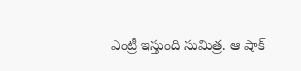ఎంట్రీ ఇస్తుంది సుమిత్ర. ఆ షాక్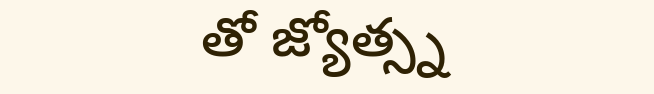తో జ్యోత్స్న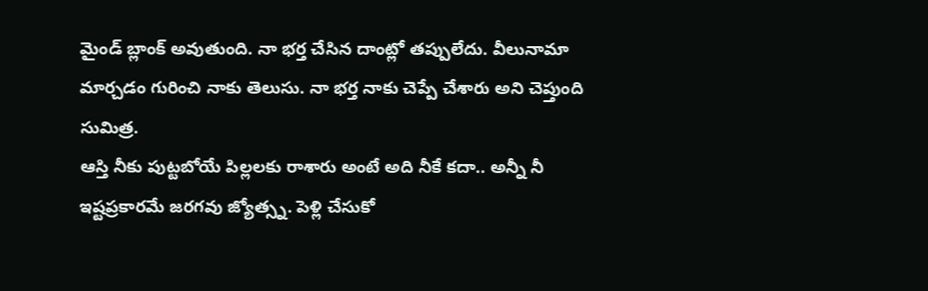మైండ్ బ్లాంక్ అవుతుంది. నా భర్త చేసిన దాంట్లో తప్పులేదు. వీలునామా మార్చడం గురించి నాకు తెలుసు. నా భర్త నాకు చెప్పే చేశారు అని చెప్తుంది సుమిత్ర.
ఆస్తి నీకు పుట్టబోయే పిల్లలకు రాశారు అంటే అది నీకే కదా.. అన్నీ నీ ఇష్టప్రకారమే జరగవు జ్యోత్స్న. పెళ్లి చేసుకో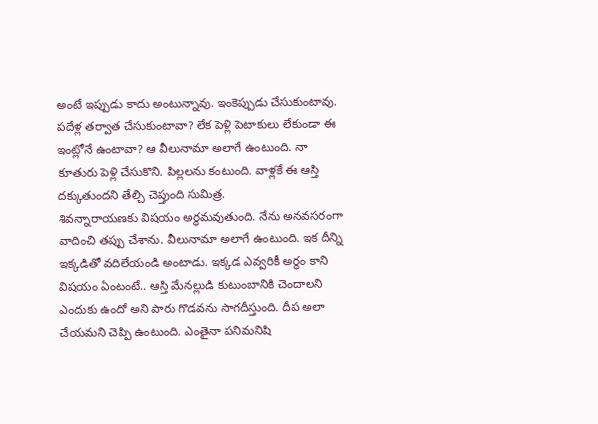అంటే ఇప్పుడు కాదు అంటున్నావు. ఇంకెప్పుడు చేసుకుంటావు. పదేళ్ల తర్వాత చేసుకుంటావా? లేక పెళ్లి పెటాకులు లేకుండా ఈ ఇంట్లోనే ఉంటావా? ఆ వీలునామా అలాగే ఉంటుంది. నా కూతురు పెళ్లి చేసుకొని. పిల్లలను కంటుంది. వాళ్లకే ఈ ఆస్తి దక్కుతుందని తేల్చి చెప్తుంది సుమిత్ర.
శివన్నారాయణకు విషయం అర్థమవుతుంది. నేను అనవసరంగా వాదించి తప్పు చేశాను. వీలునామా అలాగే ఉంటుంది. ఇక దీన్ని ఇక్కడితో వదిలేయండి అంటాడు. ఇక్కడ ఎవ్వరికీ అర్థం కాని విషయం ఏంటంటే.. ఆస్తి మేనల్లుడి కుటుంబానికి చెందాలని ఎందుకు ఉందో అని పారు గొడవను సాగదీస్తుంది. దీప అలా చేయమని చెప్పి ఉంటుంది. ఎంతైనా పనిమనిషి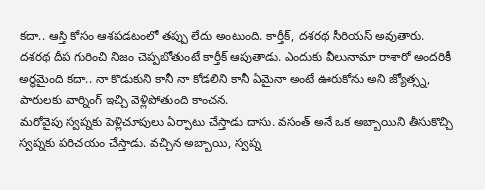కదా.. ఆస్తి కోసం ఆశపడటంలో తప్పు లేదు అంటుంది. కార్తీక్, దశరథ సీరియస్ అవుతారు.
దశరథ దీప గురించి నిజం చెప్పబోతుంటే కార్తీక్ ఆపుతాడు. ఎందుకు వీలునామా రాశారో అందరికీ అర్థమైంది కదా.. నా కొడుకుని కానీ నా కోడలిని కానీ ఏమైనా అంటే ఊరుకోను అని జ్యోత్స్న, పారులకు వార్నింగ్ ఇచ్చి వెళ్లిపోతుంది కాంచన.
మరోవైపు స్వప్నకు పెళ్లిచూపులు ఏర్పాటు చేస్తాడు దాసు. వసంత్ అనే ఒక అబ్బాయిని తీసుకొచ్చి స్వప్నకు పరిచయం చేస్తాడు. వచ్చిన అబ్బాయి, స్వప్న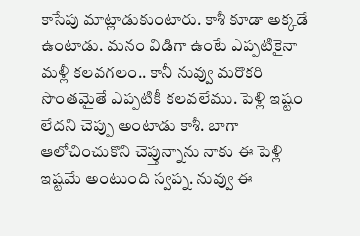కాసేపు మాట్లాడుకుంటారు. కాశీ కూడా అక్కడే ఉంటాడు. మనం విడిగా ఉంటే ఎప్పటికైనా మళ్లీ కలవగలం.. కానీ నువ్వు మరొకరి సొంతమైతే ఎప్పటికీ కలవలేము. పెళ్లి ఇష్టం లేదని చెప్పు అంటాడు కాశీ. బాగా ఆలోచించుకొని చెప్తున్నాను నాకు ఈ పెళ్లి ఇష్టమే అంటుంది స్వప్న. నువ్వు ఈ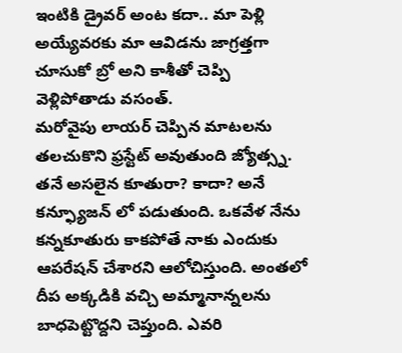ఇంటికి డ్రైవర్ అంట కదా.. మా పెళ్లి అయ్యేవరకు మా ఆవిడను జాగ్రత్తగా చూసుకో బ్రో అని కాశీతో చెప్పి వెళ్లిపోతాడు వసంత్.
మరోవైపు లాయర్ చెప్పిన మాటలను తలచుకొని ఫ్రస్టేట్ అవుతుంది జ్యోత్స్న. తనే అసలైన కూతురా? కాదా? అనే కన్ఫ్యూజన్ లో పడుతుంది. ఒకవేళ నేను కన్నకూతురు కాకపోతే నాకు ఎందుకు ఆపరేషన్ చేశారని ఆలోచిస్తుంది. అంతలో దీప అక్కడికి వచ్చి అమ్మానాన్నలను బాధపెట్టొద్దని చెప్తుంది. ఎవరి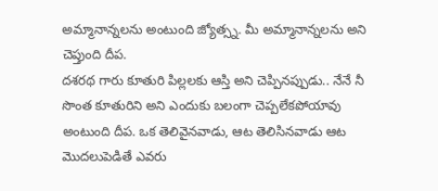అమ్మానాన్నలను అంటుంది జ్యోత్స్న. మీ అమ్మానాన్నలను అని చెప్తుంది దీప.
దశరథ గారు కూతురి పిల్లలకు ఆస్తి అని చెప్పినప్పుడు.. నేనే నీ సొంత కూతురిని అని ఎందుకు బలంగా చెప్పలేకపోయావు అంటుంది దీప. ఒక తెలివైనవాడు, ఆట తెలిసినవాడు ఆట మొదలుపెడితే ఎవరు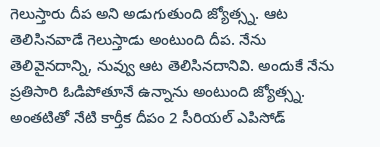గెలుస్తారు దీప అని అడుగుతుంది జ్యోత్స్న. ఆట తెలిసినవాడే గెలుస్తాడు అంటుంది దీప. నేను తెలివైనదాన్ని, నువ్వు ఆట తెలిసినదానివి. అందుకే నేను ప్రతిసారి ఓడిపోతూనే ఉన్నాను అంటుంది జ్యోత్స్న. అంతటితో నేటి కార్తీక దీపం 2 సీరియల్ ఎపిసోడ్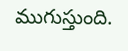ముగుస్తుంది.